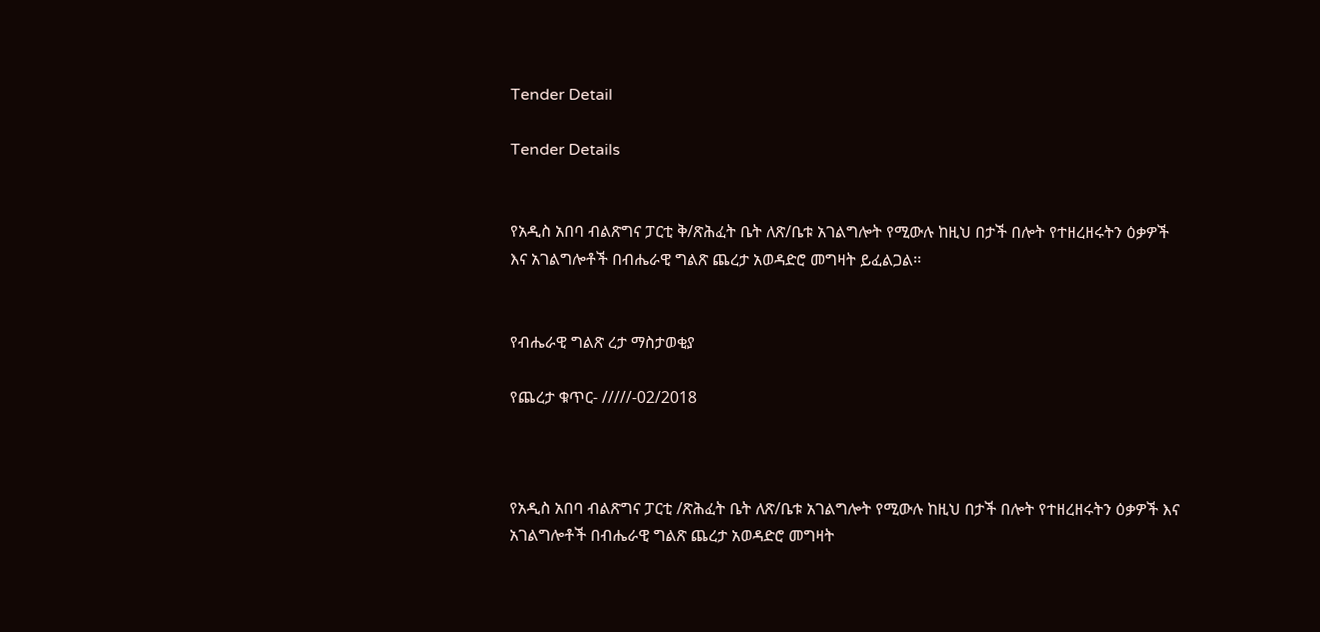Tender Detail

Tender Details


የአዲስ አበባ ብልጽግና ፓርቲ ቅ/ጽሕፈት ቤት ለጽ/ቤቱ አገልግሎት የሚውሉ ከዚህ በታች በሎት የተዘረዘሩትን ዕቃዎች እና አገልግሎቶች በብሔራዊ ግልጽ ጨረታ አወዳድሮ መግዛት ይፈልጋል፡፡


የብሔራዊ ግልጽ ረታ ማስታወቂያ

የጨረታ ቁጥር- /////-02/2018



የአዲስ አበባ ብልጽግና ፓርቲ /ጽሕፈት ቤት ለጽ/ቤቱ አገልግሎት የሚውሉ ከዚህ በታች በሎት የተዘረዘሩትን ዕቃዎች እና አገልግሎቶች በብሔራዊ ግልጽ ጨረታ አወዳድሮ መግዛት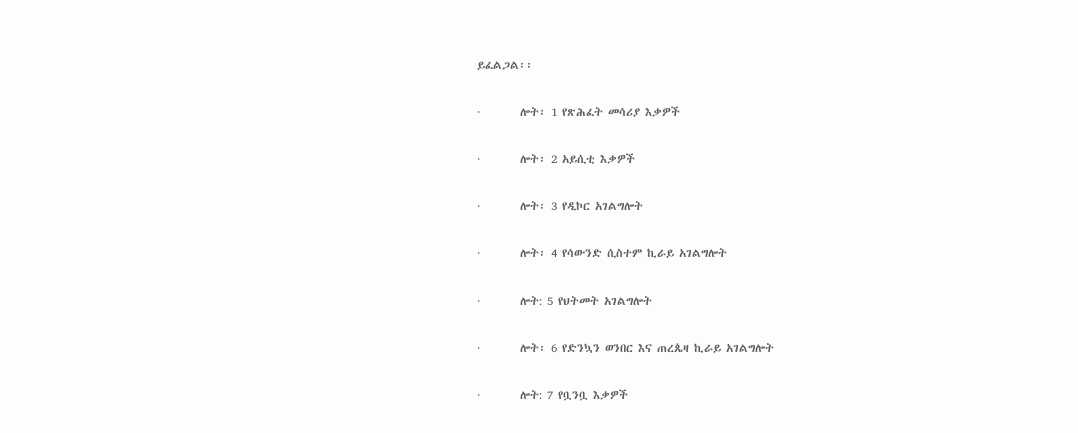ይፈልጋል፡፡

·        ሎት፡ 1 የጽሕፈት መሳሪያ እቃዎች

·        ሎት፡ 2 አይሲቲ እቃዎች

·        ሎት፡ 3 የዲኮር አገልግሎት

·        ሎት፡ 4 የሳውንድ ሲስተም ኪራይ አገልግሎት

·        ሎት: 5 የህትመት አገልግሎት

·        ሎት፡ 6 የድንኳን ወንበር እና ጠረጴዛ ኪራይ አገልግሎት

·        ሎት: 7 የቧንቧ እቃዎች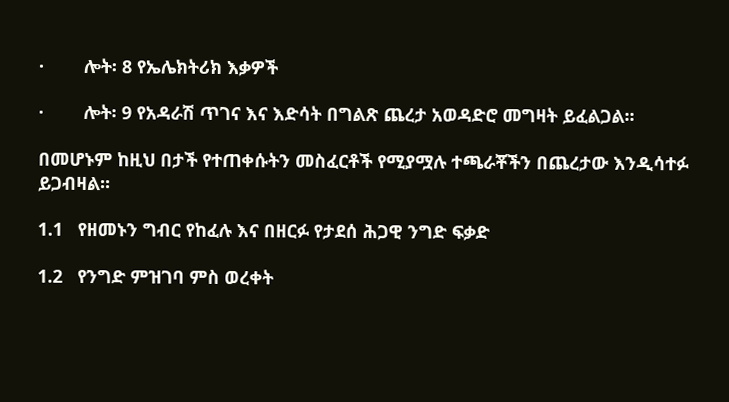·        ሎት፡ 8 የኤሌክትሪክ እቃዎች

·        ሎት፡ 9 የአዳራሽ ጥገና እና እድሳት በግልጽ ጨረታ አወዳድሮ መግዛት ይፈልጋል፡፡

በመሆኑም ከዚህ በታች የተጠቀሱትን መስፈርቶች የሚያሟሉ ተጫራቾችን በጨረታው እንዲሳተፉ ይጋብዛል፡፡

1.1   የዘመኑን ግብር የከፈሉ እና በዘርፉ የታደሰ ሕጋዊ ንግድ ፍቃድ

1.2   የንግድ ምዝገባ ምስ ወረቀት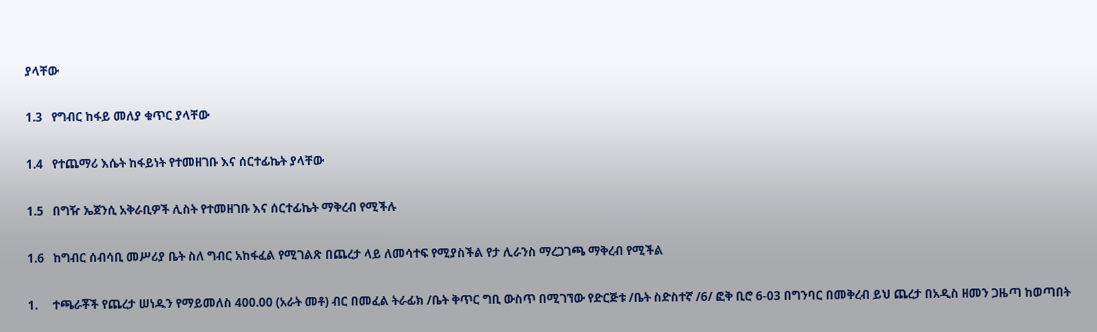ያላቸው

1.3   የግብር ከፋይ መለያ ቁጥር ያላቸው

1.4   የተጨማሪ እሴት ከፋይነት የተመዘገቡ እና ሰርተፊኬት ያላቸው

1.5   በግዥ ኤጀንሲ አቅራቢዎች ሊስት የተመዘገቡ እና ሰርተፊኬት ማቅረብ የሚችሉ

1.6   ከግብር ሰብሳቢ መሥሪያ ቤት ስለ ግብር አከፋፈል የሚገልጽ በጨረታ ላይ ለመሳተፍ የሚያስችል የታ ሊራንስ ማረጋገጫ ማቅረብ የሚችል

1.     ተጫራቾች የጨረታ ሠነዱን የማይመለስ 400.00 (አራት መቶ) ብር በመፈል ትራፊክ /ቤት ቅጥር ግቢ ውስጥ በሚገኘው የድርጅቱ /ቤት ስድስተኛ /6/ ፎቅ ቢሮ 6-03 በግንባር በመቅረብ ይህ ጨረታ በአዲስ ዘመን ጋዜጣ ከወጣበት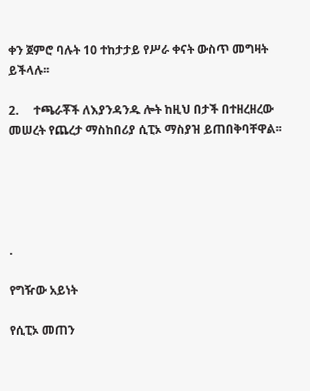ቀን ጀምሮ ባሉት 10 ተከታታይ የሥራ ቀናት ውስጥ መግዛት ይችላሉ፡፡

2.     ተጫራቾች ለእያንዳንዱ ሎት ከዚህ በታች በተዘረዘረው መሠረት የጨረታ ማስከበሪያ ሲፒኦ ማስያዝ ይጠበቅባቸዋል፡፡





.

የግዥው አይነት

የሲፒኦ መጠን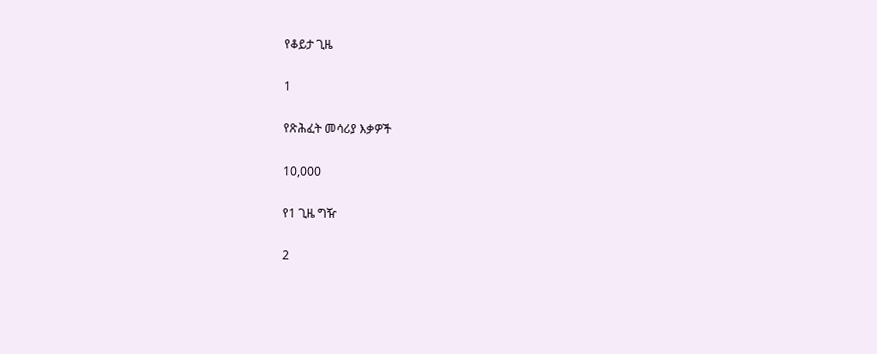የቆይታ ጊዜ

1

የጽሕፈት መሳሪያ እቃዎች

10,000

የ1 ጊዜ ግዥ

2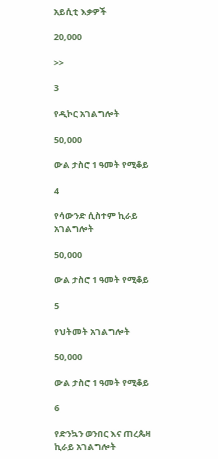አይሲቲ እቃዎች

20,000

>>

3

የዲኮር አገልግሎት

50,000

ውል ታስሮ 1 ዓመት የሚቆይ

4

የሳውንድ ሲስተም ኪራይ አገልግሎት

50,000

ውል ታስሮ 1 ዓመት የሚቆይ

5

የህትመት አገልግሎት

50,000

ውል ታስሮ 1 ዓመት የሚቆይ

6

የድንኳን ወንበር እና ጠረጴዛ ኪራይ አገልግሎት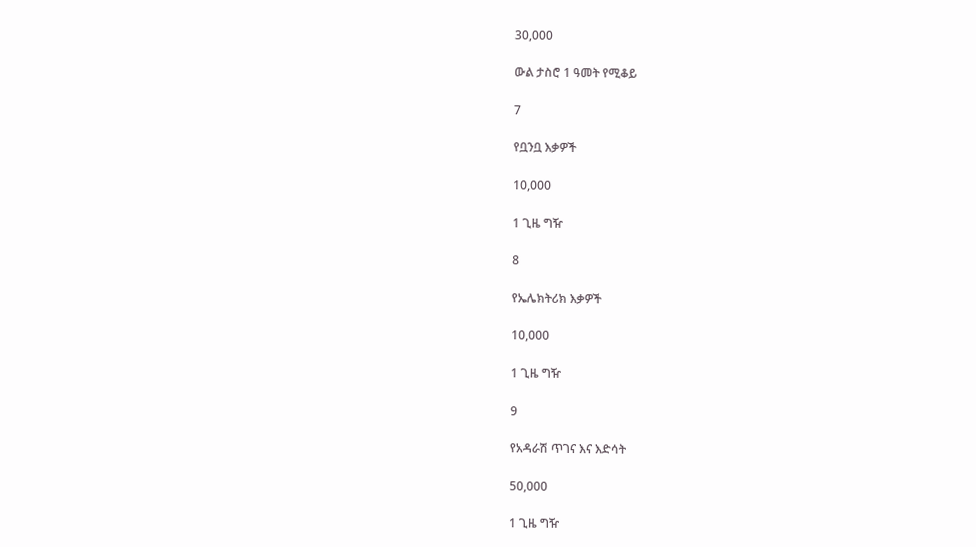30,000

ውል ታስሮ 1 ዓመት የሚቆይ

7

የቧንቧ እቃዎች

10,000

1 ጊዜ ግዥ

8

የኤሌክትሪክ እቃዎች

10,000

1 ጊዜ ግዥ

9

የአዳራሽ ጥገና እና እድሳት

50,000

1 ጊዜ ግዥ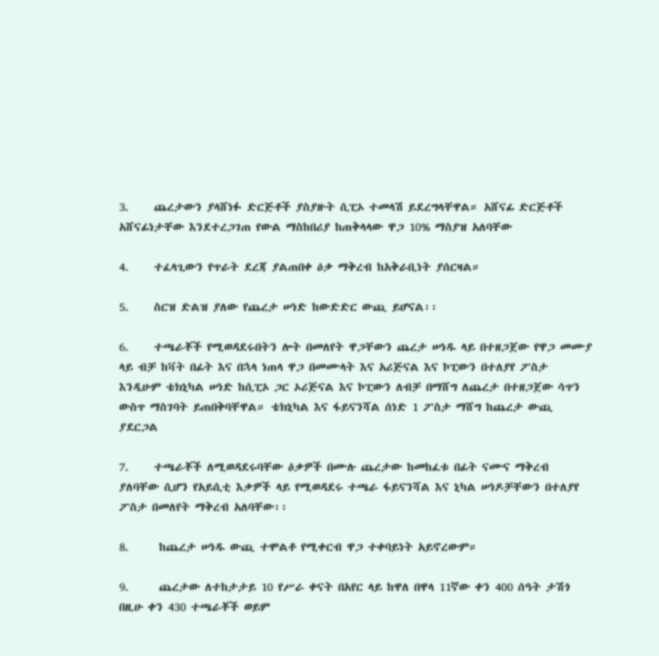3.     ጨረታውን ያላሸነፉ ድርጅቶች ያስያዙት ሲፒኦ ተመላሽ ይደረግላቸዋል። አሸናፊ ድርጅቶች አሸናፊነታቸው እንደተረጋገጠ የውል ማስከበሪያ ከጠቅላላው ዋጋ 10% ማስያዝ አለባቸው

4.     ተፈላጊውን የጥራት ደረጃ ያልጠበቀ ዕቃ ማቅረብ ከአቅራቢነት ያሰርዛል።

5.     ስርዝ ድልዝ ያለው የጨረታ ሠነድ ከውድድር ውጪ ይሆናል፡፡

6.     ተጫራቾች የሚወዳደሩበትን ሎት በመለየት ዋጋቸውን ጨረታ ሠነዱ ላይ በተዘጋጀው የዋጋ መሙያ ላይ ብቻ ከቫት በፊት እና በኋላ ነጠላ ዋጋ በመሙላት እና አሪጅናል እና ኮፒውን በተለያየ ፖስታ እንዲሁም ቴክኒካል ሠነድ ከሲፒኦ ጋር ኦሪጅናል እና ኮፒውን ለብቻ በማሸግ ለጨረታ በተዘጋጀው ሳጥን ውስጥ ማስገባት ይጠበቅባቸዋል። ቴክኒካል እና ፋይናንሻል ሰነድ 1 ፖስታ ማሸግ ከጨረታ ውጪ ያደርጋል

7.     ተጫራቾች ለሚወዳደሩባቸው ዕቃዎች በሙሉ ጨረታው ከመከፈቱ በፊት ናሙና ማቅረብ ያለባቸው ሲሆን የአይሲቲ እቃዎች ላይ የሚወዳደሩ ተጫራ ፋይናንሻል እና ኒካል ሠነዶቻቸውን በተለያየ ፖስታ በመለየት ማቅረብ አለባቸው፡፡

8.      ከጨረታ ሠነዱ ውጪ ተሞልቶ የሚቀርብ ዋጋ ተቀባይነት አይኖረውም።

9.      ጨረታው ለተከታታይ 10 የሥራ ቀናት በአየር ላይ ከዋለ በዋላ 11ኛው ቀን 400 ሰዓት ታሽጎ በዚሁ ቀን 430 ተጫራቾች ወይም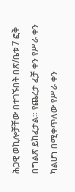ሕጋዊ ወኪሎቻቸው በተገኙበት በጽ/ቤቱ 7 ፎቅ በግልጽ ይከፈታል። የጨረታ ፈቻ ቀን የሥራ ቀን ካልሆነ በሚቀጥለው የሥራ ቀን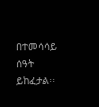በተመሳሳይ ሰዓት ይከፈታል፡፡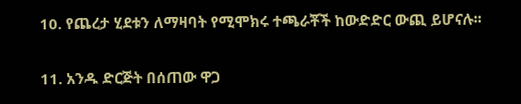10. የጨረታ ሂደቱን ለማዛባት የሚሞክሩ ተጫራቾች ከውድድር ውጪ ይሆናሉ፡፡

11. አንዱ ድርጅት በሰጠው ዋጋ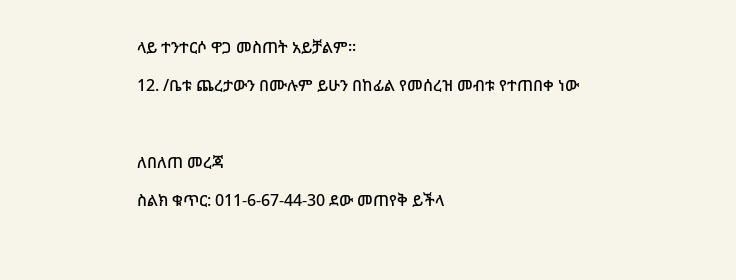ላይ ተንተርሶ ዋጋ መስጠት አይቻልም፡፡

12. /ቤቱ ጨረታውን በሙሉም ይሁን በከፊል የመሰረዝ መብቱ የተጠበቀ ነው



ለበለጠ መረጃ

ስልክ ቁጥር: 011-6-67-44-30 ደው መጠየቅ ይችላ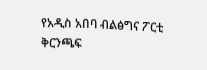የአዲስ አበባ ብልፅግና ፖርቲ ቅርንጫፍ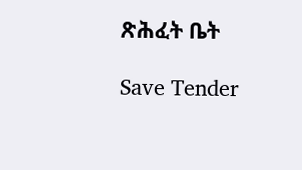ጽሕፈት ቤት

Save Tender